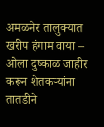अमळनेर तालुक्यात खरीप हंगाम वाया – ओला दुष्काळ जाहीर करून शेतकऱ्यांना तातडीने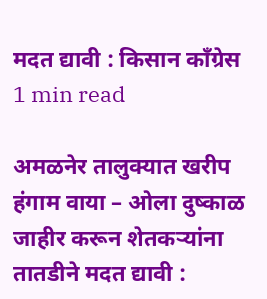मदत द्यावी : किसान काँग्रेस
1 min read

अमळनेर तालुक्यात खरीप हंगाम वाया – ओला दुष्काळ जाहीर करून शेतकऱ्यांना तातडीने मदत द्यावी :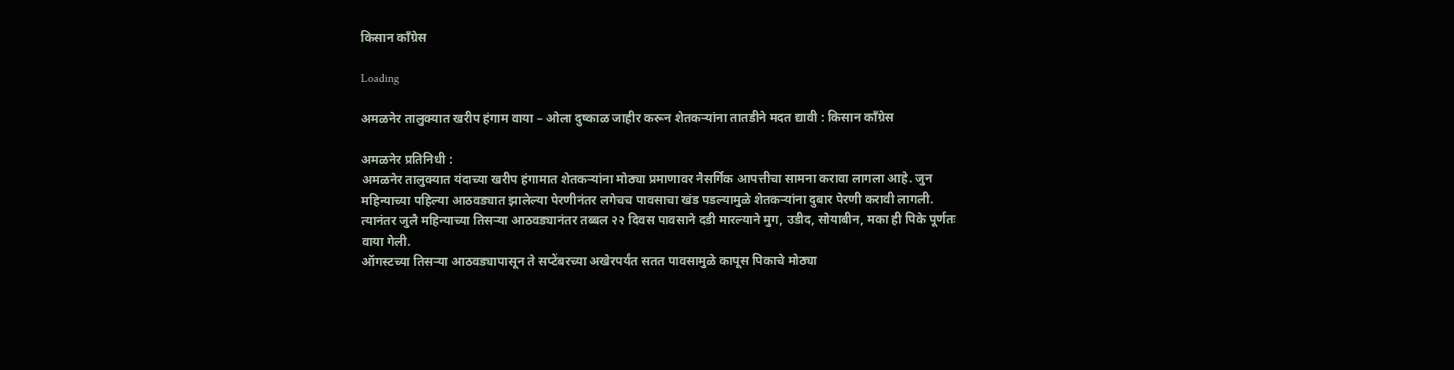किसान काँग्रेस

Loading

अमळनेर तालुक्यात खरीप हंगाम वाया – ओला दुष्काळ जाहीर करून शेतकऱ्यांना तातडीने मदत द्यावी : किसान काँग्रेस

अमळनेर प्रतिनिधी :
अमळनेर तालुक्यात यंदाच्या खरीप हंगामात शेतकऱ्यांना मोठ्या प्रमाणावर नैसर्गिक आपत्तीचा सामना करावा लागला आहे. जुन महिन्याच्या पहिल्या आठवड्यात झालेल्या पेरणीनंतर लगेचच पावसाचा खंड पडल्यामुळे शेतकऱ्यांना दुबार पेरणी करावी लागली. त्यानंतर जुलै महिन्याच्या तिसऱ्या आठवड्यानंतर तब्बल २२ दिवस पावसाने दडी मारल्याने मुग, उडीद, सोयाबीन, मका ही पिके पूर्णतः वाया गेली.
ऑगस्टच्या तिसऱ्या आठवड्यापासून ते सप्टेंबरच्या अखेरपर्यंत सतत पावसामुळे कापूस पिकाचे मोठ्या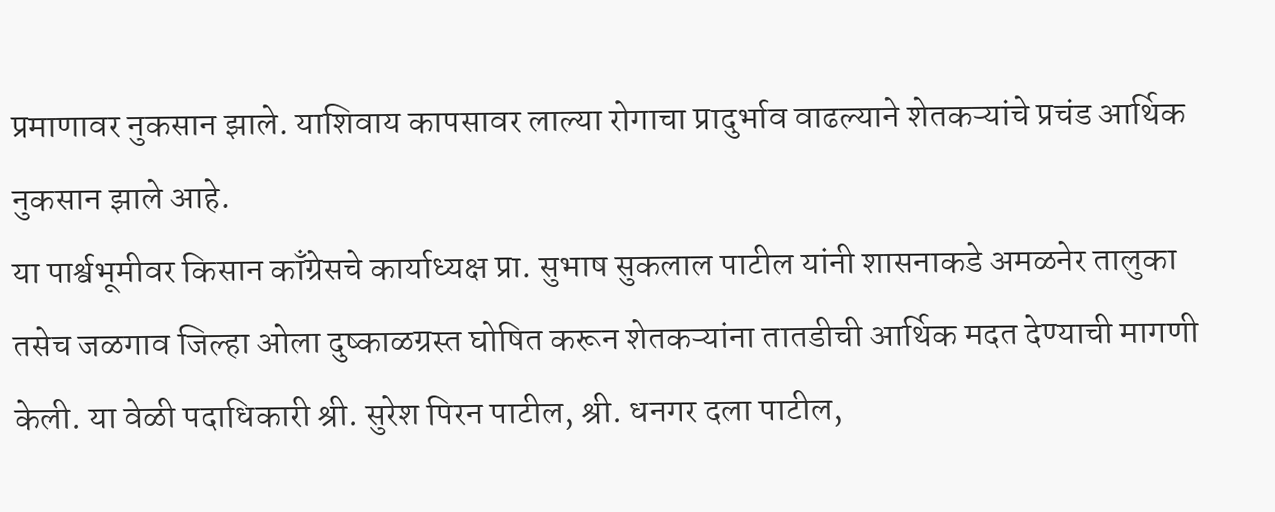प्रमाणावर नुकसान झाले. याशिवाय कापसावर लाल्या रोगाचा प्रादुर्भाव वाढल्याने शेतकऱ्यांचे प्रचंड आर्थिक नुकसान झाले आहे.
या पार्श्वभूमीवर किसान काँग्रेसचे कार्याध्यक्ष प्रा. सुभाष सुकलाल पाटील यांनी शासनाकडे अमळनेर तालुका तसेच जळगाव जिल्हा ओला दुष्काळग्रस्त घोषित करून शेतकऱ्यांना तातडीची आर्थिक मदत देण्याची मागणी केली. या वेळी पदाधिकारी श्री. सुरेश पिरन पाटील, श्री. धनगर दला पाटील,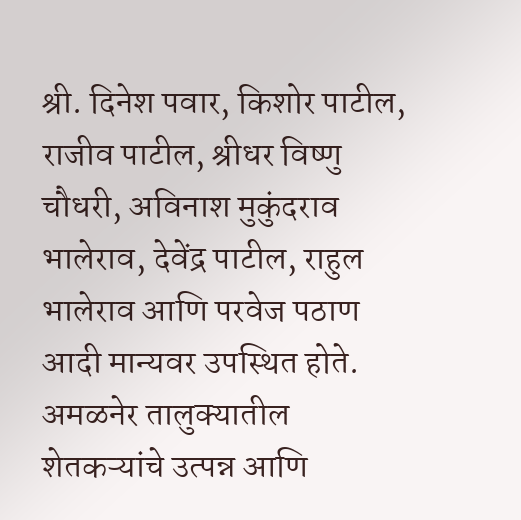श्री. दिनेश पवार, किशोर पाटील, राजीव पाटील, श्रीधर विष्णु चौधरी, अविनाश मुकुंदराव भालेराव, देवेंद्र पाटील, राहुल भालेराव आणि परवेज पठाण आदी मान्यवर उपस्थित होते.
अमळनेर तालुक्यातील शेतकऱ्यांचे उत्पन्न आणि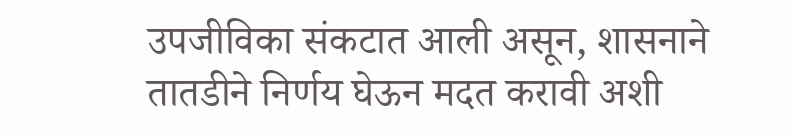उपजीविका संकटात आली असून, शासनाने तातडीने निर्णय घेऊन मदत करावी अशी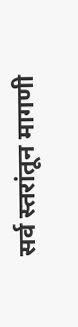सर्व स्तरांतून मागणी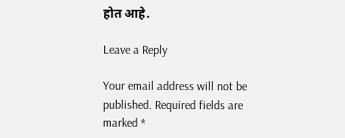होत आहे.

Leave a Reply

Your email address will not be published. Required fields are marked *